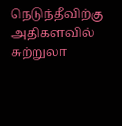நெடுந்தீவிற்கு அதிகளவில் சுற்றுலா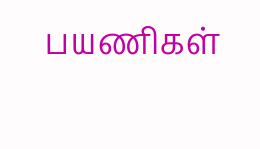பயணிகள்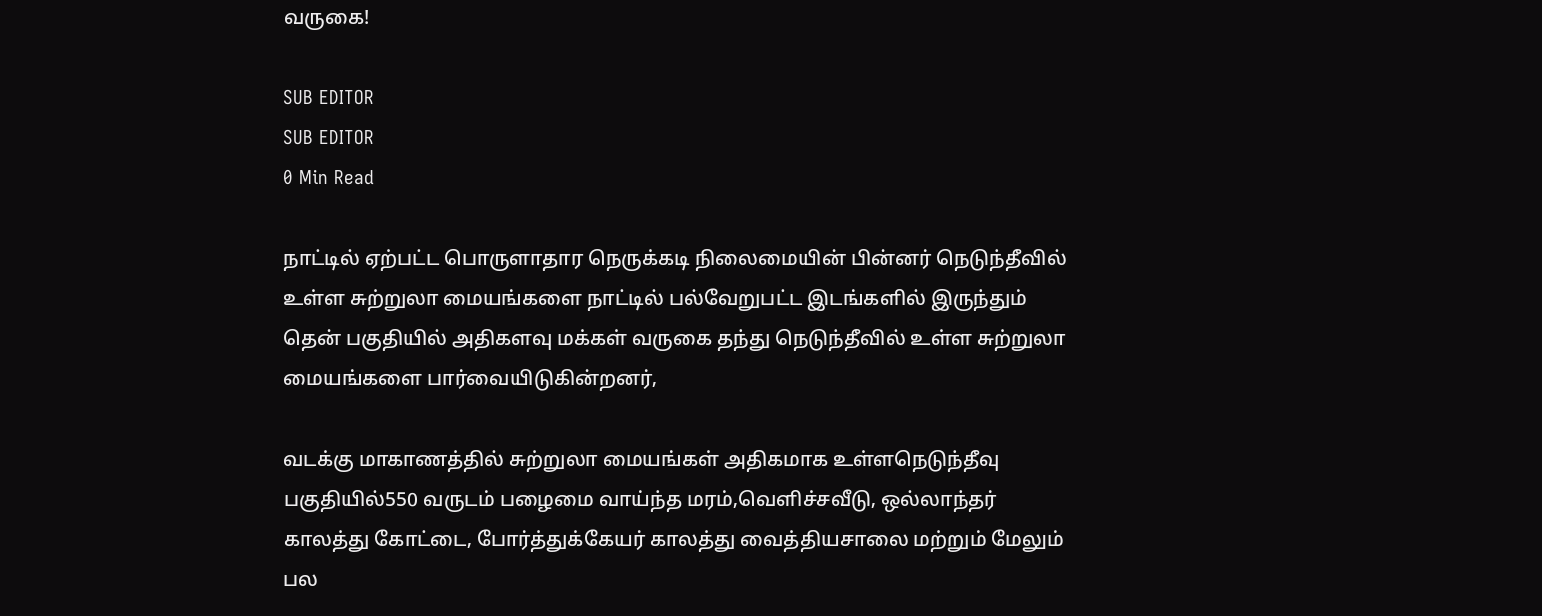வருகை!

SUB EDITOR
SUB EDITOR
0 Min Read

நாட்டில் ஏற்பட்ட பொருளாதார நெருக்கடி நிலைமையின் பின்னர் நெடுந்தீவில் உள்ள சுற்றுலா மையங்களை நாட்டில் பல்வேறுபட்ட இடங்களில் இருந்தும் தென் பகுதியில் அதிகளவு மக்கள் வருகை தந்து நெடுந்தீவில் உள்ள சுற்றுலா மையங்களை பார்வையிடுகின்றனர்,

வடக்கு மாகாணத்தில் சுற்றுலா மையங்கள் அதிகமாக உள்ளநெடுந்தீவு பகுதியில்550 வருடம் பழைமை வாய்ந்த மரம்,வெளிச்சவீடு, ஒல்லாந்தர் காலத்து கோட்டை, போர்த்துக்கேயர் காலத்து வைத்தியசாலை மற்றும் மேலும் பல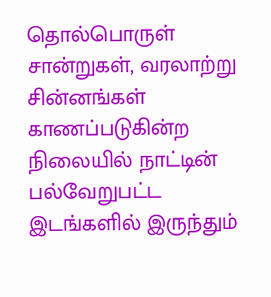தொல்பொருள் சான்றுகள், வரலாற்று சின்னங்கள் காணப்படுகின்ற நிலையில் நாட்டின் பல்வேறுபட்ட இடங்களில் இருந்தும்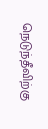நெடுந்தீவிற்கு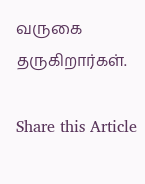வருகை தருகிறார்கள்.

Share this Article